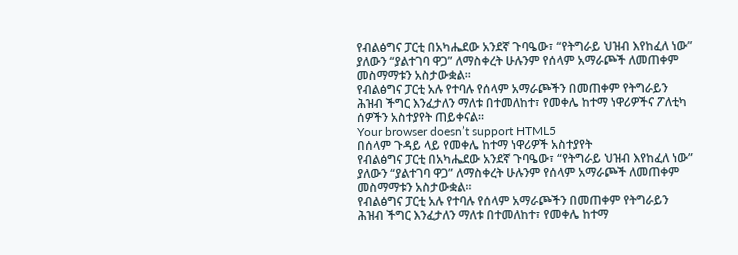የብልፅግና ፓርቲ በአካሔደው አንደኛ ጉባዔው፣ “የትግራይ ህዝብ እየከፈለ ነው” ያለውን “ያልተገባ ዋጋ” ለማስቀረት ሁሉንም የሰላም አማራጮች ለመጠቀም መስማማቱን አስታውቋል፡፡
የብልፅግና ፓርቲ አሉ የተባሉ የሰላም አማራጮችን በመጠቀም የትግራይን ሕዝብ ችግር እንፈታለን ማለቱ በተመለከተ፣ የመቀሌ ከተማ ነዋሪዎችና ፖለቲካ ሰዎችን አስተያየት ጠይቀናል።
Your browser doesn’t support HTML5
በሰላም ጉዳይ ላይ የመቀሌ ከተማ ነዋሪዎች አስተያየት
የብልፅግና ፓርቲ በአካሔደው አንደኛ ጉባዔው፣ “የትግራይ ህዝብ እየከፈለ ነው” ያለውን “ያልተገባ ዋጋ” ለማስቀረት ሁሉንም የሰላም አማራጮች ለመጠቀም መስማማቱን አስታውቋል፡፡
የብልፅግና ፓርቲ አሉ የተባሉ የሰላም አማራጮችን በመጠቀም የትግራይን ሕዝብ ችግር እንፈታለን ማለቱ በተመለከተ፣ የመቀሌ ከተማ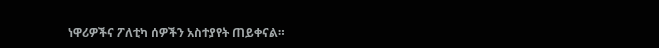ነዋሪዎችና ፖለቲካ ሰዎችን አስተያየት ጠይቀናል።